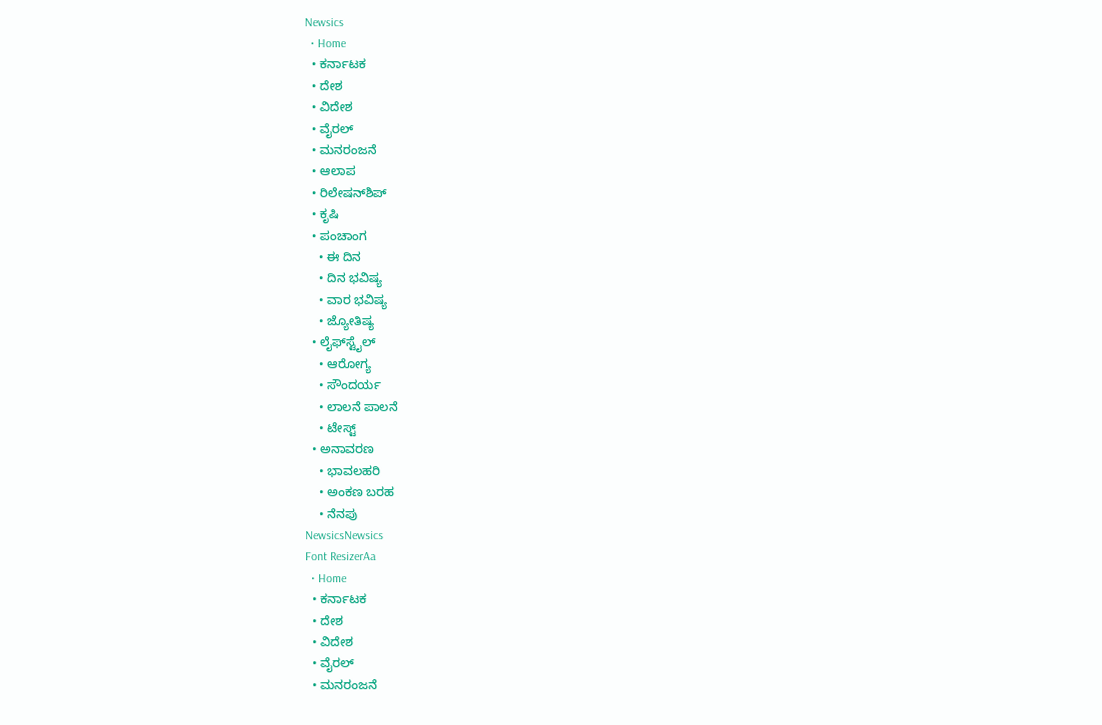Newsics
  • Home
  • ಕರ್ನಾಟಕ
  • ದೇಶ
  • ವಿದೇಶ
  • ವೈರಲ್
  • ಮನರಂಜನೆ
  • ಆಲಾಪ
  • ರಿಲೇಷನ್‌ಶಿಪ್
  • ಕೃಷಿ
  • ಪಂಚಾಂಗ
    • ಈ ದಿನ
    • ದಿನ ಭವಿಷ್ಯ
    • ವಾರ ಭವಿಷ್ಯ
    • ಜ್ಯೋತಿಷ್ಯ
  • ಲೈಫ್‌ಸ್ಟೈಲ್
    • ಆರೋಗ್ಯ
    • ಸೌಂದರ್ಯ
    • ಲಾಲನೆ ಪಾಲನೆ
    • ಟೇಸ್ಟ್
  • ಅನಾವರಣ
    • ಭಾವಲಹರಿ
    • ಅಂಕಣ ಬರಹ
    • ನೆನಪು
NewsicsNewsics
Font ResizerAa
  • Home
  • ಕರ್ನಾಟಕ
  • ದೇಶ
  • ವಿದೇಶ
  • ವೈರಲ್
  • ಮನರಂಜನೆ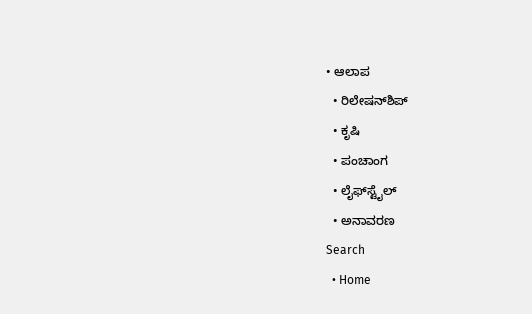• ಆಲಾಪ
  • ರಿಲೇಷನ್‌ಶಿಪ್
  • ಕೃಷಿ
  • ಪಂಚಾಂಗ
  • ಲೈಫ್‌ಸ್ಟೈಲ್
  • ಅನಾವರಣ
Search
  • Home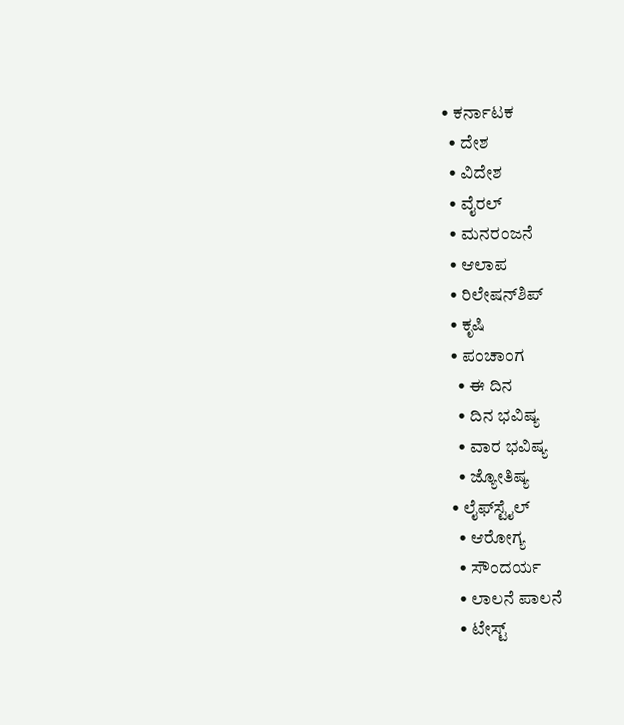• ಕರ್ನಾಟಕ
  • ದೇಶ
  • ವಿದೇಶ
  • ವೈರಲ್
  • ಮನರಂಜನೆ
  • ಆಲಾಪ
  • ರಿಲೇಷನ್‌ಶಿಪ್
  • ಕೃಷಿ
  • ಪಂಚಾಂಗ
    • ಈ ದಿನ
    • ದಿನ ಭವಿಷ್ಯ
    • ವಾರ ಭವಿಷ್ಯ
    • ಜ್ಯೋತಿಷ್ಯ
  • ಲೈಫ್‌ಸ್ಟೈಲ್
    • ಆರೋಗ್ಯ
    • ಸೌಂದರ್ಯ
    • ಲಾಲನೆ ಪಾಲನೆ
    • ಟೇಸ್ಟ್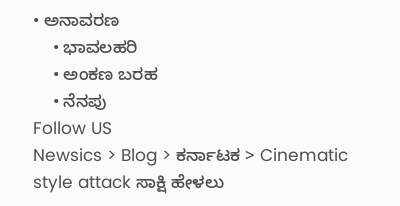• ಅನಾವರಣ
    • ಭಾವಲಹರಿ
    • ಅಂಕಣ ಬರಹ
    • ನೆನಪು
Follow US
Newsics > Blog > ಕರ್ನಾಟಕ > Cinematic style attack ಸಾಕ್ಷಿ ಹೇಳಲು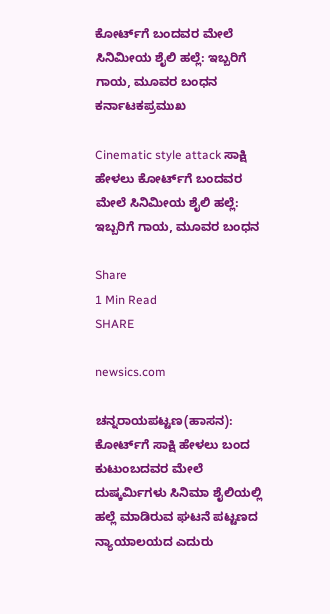ಕೋರ್ಟ್‌ಗೆ ಬಂದವರ ಮೇಲೆ ಸಿನಿಮೀಯ ಶೈಲಿ ಹಲ್ಲೆ: ಇಬ್ಬರಿಗೆ ಗಾಯ, ಮೂವರ ಬಂಧನ
ಕರ್ನಾಟಕಪ್ರಮುಖ

Cinematic style attack ಸಾಕ್ಷಿ ಹೇಳಲು ಕೋರ್ಟ್‌ಗೆ ಬಂದವರ ಮೇಲೆ ಸಿನಿಮೀಯ ಶೈಲಿ ಹಲ್ಲೆ: ಇಬ್ಬರಿಗೆ ಗಾಯ, ಮೂವರ ಬಂಧನ

Share
1 Min Read
SHARE

newsics.com

ಚನ್ನರಾಯಪಟ್ಟಣ(ಹಾಸನ): ಕೋರ್ಟ್‌ಗೆ ಸಾಕ್ಷಿ ಹೇಳಲು ಬಂದ ಕುಟುಂಬದವರ ಮೇಲೆ ದುಷ್ಕರ್ಮಿಗಳು ಸಿನಿಮಾ ಶೈಲಿಯಲ್ಲಿ ಹಲ್ಲೆ ಮಾಡಿರುವ ಘಟನೆ ಪಟ್ಟಣದ ನ್ಯಾಯಾಲಯದ ಎದುರು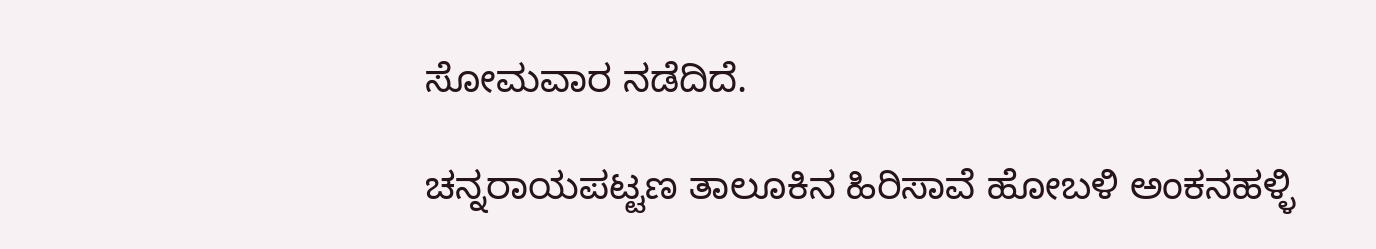ಸೋಮವಾರ ನಡೆದಿದೆ.

ಚನ್ನರಾಯಪಟ್ಟಣ ತಾಲೂಕಿನ ಹಿರಿಸಾವೆ ಹೋಬಳಿ ಅಂಕನಹಳ್ಳಿ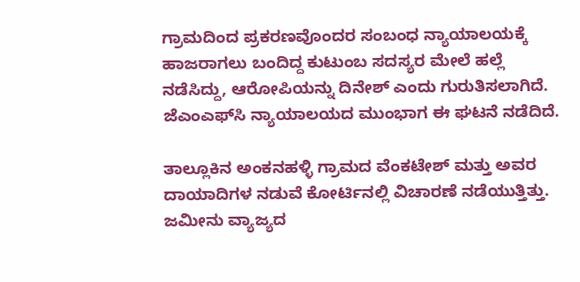ಗ್ರಾಮದಿಂದ ಪ್ರಕರಣವೊಂದರ ಸಂಬಂಧ ನ್ಯಾಯಾಲಯಕ್ಕೆ ಹಾಜರಾಗಲು ಬಂದಿದ್ದ ಕುಟುಂಬ ಸದಸ್ಯರ ಮೇಲೆ ಹಲ್ಲೆ ನಡೆಸಿದ್ದು, ಆರೋಪಿಯನ್ನು ದಿನೇಶ್ ಎಂದು ಗುರುತಿಸಲಾಗಿದೆ. ಜೆಎಂಎಫ್‌ಸಿ ನ್ಯಾಯಾಲಯದ ಮುಂಭಾಗ ಈ ಘಟನೆ ನಡೆದಿದೆ.

ತಾಲ್ಲೂಕಿನ ಅಂಕನಹಳ್ಳಿ ಗ್ರಾಮದ ವೆಂಕಟೇಶ್ ಮತ್ತು ಅವರ ದಾಯಾದಿಗಳ ನಡುವೆ ಕೋರ್ಟಿನಲ್ಲಿ ವಿಚಾರಣೆ ನಡೆಯುತ್ತಿತ್ತು. ಜಮೀನು ವ್ಯಾಜ್ಯದ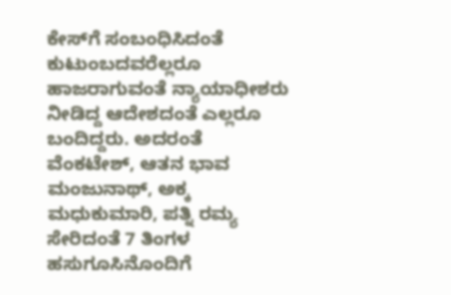ಕೇಸ್‌ಗೆ ಸಂಬಂಧಿಸಿದಂತೆ ಕುಟುಂಬದವರೆಲ್ಲರೂ ಹಾಜರಾಗುವಂತೆ ನ್ಯಾಯಾಧೀಶರು ನೀಡಿದ್ದ ಆದೇಶದಂತೆ ಎಲ್ಲರೂ ಬಂದಿದ್ದರು. ಅದರಂತೆ ವೆಂಕಟೇಶ್, ಆತನ ಭಾವ ಮಂಜುನಾಥ್, ಅಕ್ಕ ಮಧುಕುಮಾರಿ, ಪತ್ನಿ ರಮ್ಯ ಸೇರಿದಂತೆ 7 ತಿಂಗಳ ಹಸುಗೂಸಿನೊಂದಿಗೆ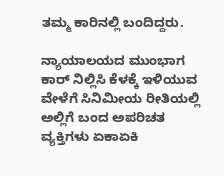ತಮ್ಮ ಕಾರಿನಲ್ಲಿ ಬಂದಿದ್ದರು.

ನ್ಯಾಯಾಲಯದ ಮುಂಭಾಗ ಕಾರ್ ನಿಲ್ಲಿಸಿ ಕೆಳಕ್ಕೆ ಇಳಿಯುವ ವೇಳೆಗೆ ಸಿನಿಮೀಯ ರೀತಿಯಲ್ಲಿ ಅಲ್ಲಿಗೆ ಬಂದ ಅಪರಿಚತ ವ್ಯಕ್ತಿಗಳು ಏಕಾಏಕಿ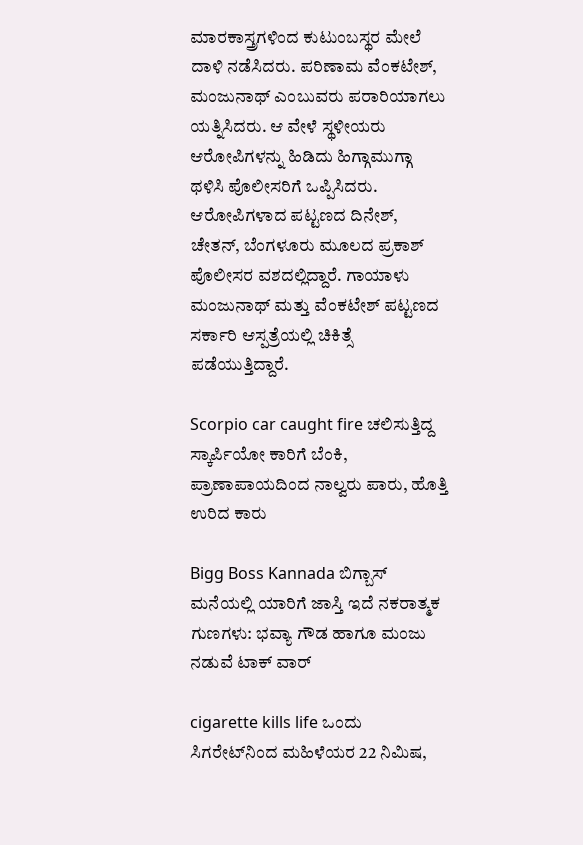ಮಾರಕಾಸ್ತ್ರಗಳಿಂದ ಕುಟುಂಬಸ್ಥರ ಮೇಲೆ ದಾಳಿ ನಡೆಸಿದರು. ಪರಿಣಾಮ ವೆಂಕಟೇಶ್, ಮಂಜುನಾಥ್ ಎಂಬುವರು ಪರಾರಿಯಾಗಲು ಯತ್ನಿಸಿದರು. ಆ ವೇಳೆ ಸ್ಥಳೀಯರು ಆರೋಪಿಗಳನ್ನು ಹಿಡಿದು ಹಿಗ್ಗಾಮುಗ್ಗಾ ಥಳಿಸಿ ಪೊಲೀಸರಿಗೆ ಒಪ್ಪಿಸಿದರು. ಆರೋಪಿಗಳಾದ ಪಟ್ಟಣದ ದಿನೇಶ್, ಚೇತನ್, ಬೆಂಗಳೂರು ಮೂಲದ ಪ್ರಕಾಶ್ ಪೊಲೀಸರ ವಶದಲ್ಲಿದ್ದಾರೆ. ಗಾಯಾಳು ಮಂಜುನಾಥ್ ಮತ್ತು ವೆಂಕಟೇಶ್ ಪಟ್ಟಣದ ಸರ್ಕಾರಿ ಆಸ್ಪತ್ರೆಯಲ್ಲಿ ಚಿಕಿತ್ಸೆ ಪಡೆಯುತ್ತಿದ್ದಾರೆ.

Scorpio car caught fire ಚಲಿಸುತ್ತಿದ್ದ ಸ್ಕಾರ್ಪಿಯೋ ಕಾರಿಗೆ ಬೆಂಕಿ, ಪ್ರಾಣಾಪಾಯದಿಂದ ನಾಲ್ವರು ಪಾರು, ಹೊತ್ತಿ ಉರಿದ ಕಾರು

Bigg Boss Kannada ಬಿಗ್ಬಾಸ್ ಮನೆಯಲ್ಲಿ ಯಾರಿಗೆ ಜಾಸ್ತಿ ಇದೆ ನಕರಾತ್ಮಕ ಗುಣಗಳು: ಭವ್ಯಾ ಗೌಡ ಹಾಗೂ ಮಂಜು ನಡುವೆ ಟಾಕ್ ವಾರ್

cigarette kills life ಒಂದು ಸಿಗರೇಟ್‌ನಿಂದ ಮಹಿಳೆಯರ 22 ನಿಮಿಷ,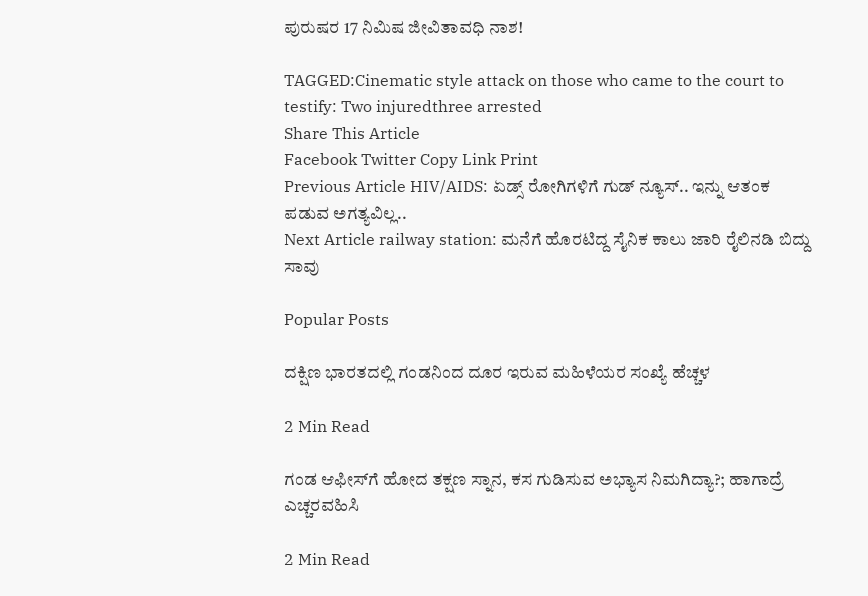ಪುರುಷರ 17 ನಿಮಿಷ ಜೀವಿತಾವಧಿ ನಾಶ!

TAGGED:Cinematic style attack on those who came to the court to testify: Two injuredthree arrested
Share This Article
Facebook Twitter Copy Link Print
Previous Article HIV/AIDS: ಏಡ್ಸ್ ರೋಗಿಗಳಿಗೆ ಗುಡ್ ನ್ಯೂಸ್.. ಇನ್ನು ಆತಂಕ ಪಡುವ ಅಗತ್ಯವಿಲ್ಲ..
Next Article railway station: ಮನೆಗೆ ಹೊರಟಿದ್ದ ಸೈನಿಕ ಕಾಲು ಜಾರಿ ರೈಲಿನಡಿ ಬಿದ್ದು ಸಾವು

Popular Posts

ದಕ್ಷಿಣ ಭಾರತದಲ್ಲಿ ಗಂಡನಿಂದ ದೂರ ಇರುವ ಮಹಿಳೆಯರ ಸಂಖ್ಯೆ ಹೆಚ್ಚಳ

2 Min Read

ಗಂಡ ಆಫೀಸ್‌ಗೆ ಹೋದ ತಕ್ಷಣ ಸ್ನಾನ, ಕಸ ಗುಡಿಸುವ ಅಭ್ಯಾಸ ನಿಮಗಿದ್ಯಾ?; ಹಾಗಾದ್ರೆ ಎಚ್ಚರವಹಿಸಿ

2 Min Read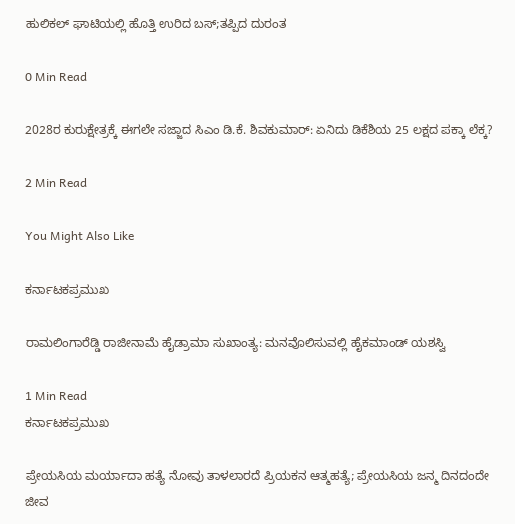ಹುಲಿಕಲ್ ಘಾಟಿಯಲ್ಲಿ ಹೊತ್ತಿ ಉರಿದ ಬಸ್;ತಪ್ಪಿದ ದುರಂತ

0 Min Read

2028ರ ಕುರುಕ್ಷೇತ್ರಕ್ಕೆ ಈಗಲೇ ಸಜ್ಜಾದ ಸಿಎಂ ಡಿ.ಕೆ. ಶಿವಕುಮಾರ್: ಏನಿದು ಡಿಕೆಶಿಯ 25 ಲಕ್ಷದ ಪಕ್ಕಾ ಲೆಕ್ಕ?

2 Min Read

You Might Also Like

ಕರ್ನಾಟಕಪ್ರಮುಖ

ರಾಮಲಿಂಗಾರೆಡ್ಡಿ ರಾಜೀನಾಮೆ ಹೈಡ್ರಾಮಾ ಸುಖಾಂತ್ಯ: ಮನವೊಲಿಸುವಲ್ಲಿ ಹೈಕಮಾಂಡ್ ಯಶಸ್ವಿ

1 Min Read
ಕರ್ನಾಟಕಪ್ರಮುಖ

ಪ್ರೇಯಸಿಯ ಮರ್ಯಾದಾ ಹತ್ಯೆ ನೋವು ತಾಳಲಾರದೆ ಪ್ರಿಯಕನ ಆತ್ಮಹತ್ಯೆ; ಪ್ರೇಯಸಿಯ ಜನ್ಮ ದಿನದಂದೇ ಜೀವ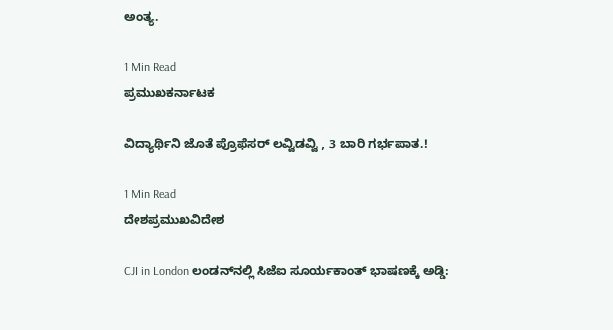ಅಂತ್ಯ.

1 Min Read
ಪ್ರಮುಖಕರ್ನಾಟಕ

ವಿದ್ಯಾರ್ಥಿನಿ ಜೊತೆ ಪ್ರೊಫೆಸರ್ ಲವ್ವಿಡವ್ವಿ , 3 ಬಾರಿ ಗರ್ಭಪಾತ.!

1 Min Read
ದೇಶಪ್ರಮುಖವಿದೇಶ

CJI in London ಲಂಡನ್‌ನಲ್ಲಿ ಸಿಜೆಐ ಸೂರ್ಯಕಾಂತ್‌ ಭಾಷಣಕ್ಕೆ ಅಡ್ಡಿ: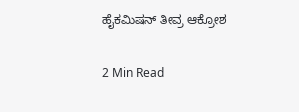ಹೈಕಮಿಷನ್ ತೀವ್ರ ಆಕ್ರೋಶ

2 Min Read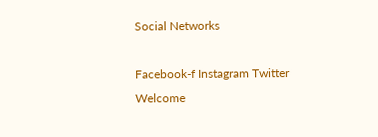Social Networks

Facebook-f Instagram Twitter
Welcome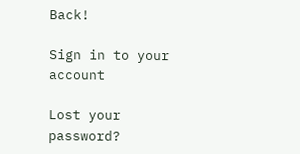Back!

Sign in to your account

Lost your password?